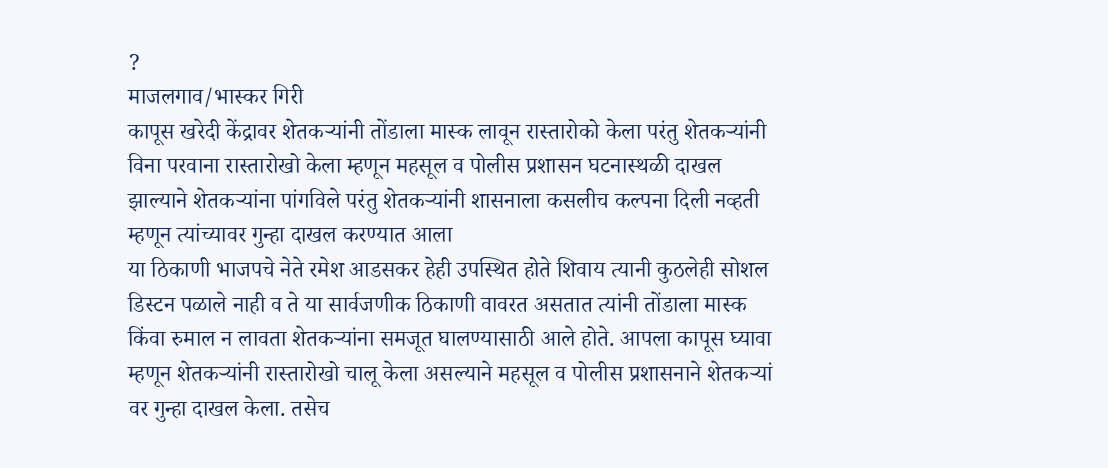?
माजलगाव/भास्कर गिरी
कापूस खरेदी केंद्रावर शेतकऱ्यांनी तोंडाला मास्क लावून रास्तारोको केला परंतु शेतकऱ्यांनी विना परवाना रास्तारोखो केला म्हणून महसूल व पोलीस प्रशासन घटनास्थळी दाखल झाल्याने शेतकऱ्यांना पांगविले परंतु शेतकऱ्यांनी शासनाला कसलीच कल्पना दिली नव्हती म्हणून त्यांच्यावर गुन्हा दाखल करण्यात आला
या ठिकाणी भाजपचे नेते रमेश आडसकर हेही उपस्थित होते शिवाय त्यानी कुठलेही सोशल डिस्टन पळाले नाही व ते या सार्वजणीक ठिकाणी वावरत असतात त्यांनी तोंडाला मास्क किंवा रुमाल न लावता शेतकऱ्यांना समजूत घालण्यासाठी आले होते. आपला कापूस घ्यावा म्हणून शेतकऱ्यांनी रास्तारोखो चालू केला असल्याने महसूल व पोलीस प्रशासनाने शेतकऱ्यां वर गुन्हा दाखल केला. तसेच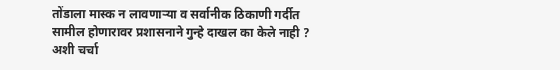तोंडाला मास्क न लावणाऱ्या व सर्वानीक ठिकाणी गर्दीत सामील होणारावर प्रशासनाने गुन्हे दाखल का केले नाही ? अशी चर्चा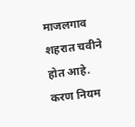माजलगाव शहरात चवीने होत आहे.
करण नियम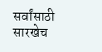सर्वांसाठी सारखेच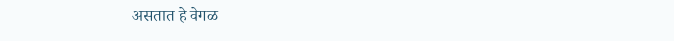असतात हे वेगळ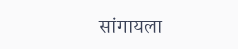सांगायला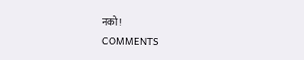नको !
COMMENTS